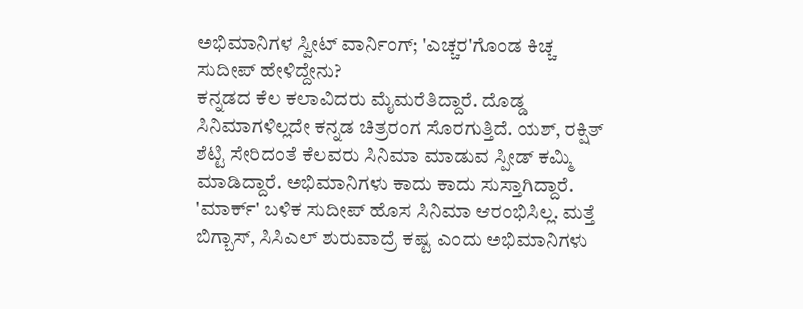ಅಭಿಮಾನಿಗಳ ಸ್ವೀಟ್ ವಾರ್ನಿಂಗ್; 'ಎಚ್ಚರ'ಗೊಂಡ ಕಿಚ್ಚ ಸುದೀಪ್ ಹೇಳಿದ್ದೇನು?
ಕನ್ನಡದ ಕೆಲ ಕಲಾವಿದರು ಮೈಮರೆತಿದ್ದಾರೆ. ದೊಡ್ಡ ಸಿನಿಮಾಗಳಿಲ್ಲದೇ ಕನ್ನಡ ಚಿತ್ರರಂಗ ಸೊರಗುತ್ತಿದೆ. ಯಶ್, ರಕ್ಷಿತ್ ಶೆಟ್ಟಿ ಸೇರಿದಂತೆ ಕೆಲವರು ಸಿನಿಮಾ ಮಾಡುವ ಸ್ಪೀಡ್ ಕಮ್ಮಿ ಮಾಡಿದ್ದಾರೆ. ಅಭಿಮಾನಿಗಳು ಕಾದು ಕಾದು ಸುಸ್ತಾಗಿದ್ದಾರೆ. 'ಮಾರ್ಕ್' ಬಳಿಕ ಸುದೀಪ್ ಹೊಸ ಸಿನಿಮಾ ಆರಂಭಿಸಿಲ್ಲ. ಮತ್ತೆ ಬಿಗ್ಬಾಸ್, ಸಿಸಿಎಲ್ ಶುರುವಾದ್ರೆ ಕಷ್ಟ ಎಂದು ಅಭಿಮಾನಿಗಳು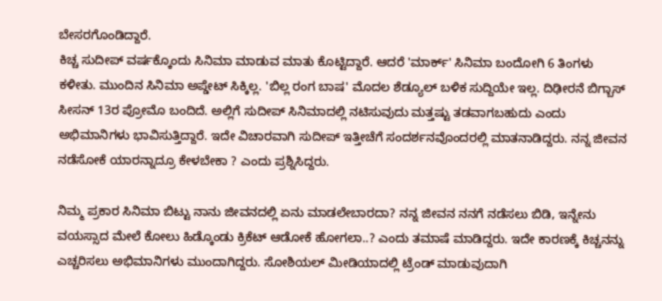ಬೇಸರಗೊಂಡಿದ್ದಾರೆ.
ಕಿಚ್ಚ ಸುದೀಪ್ ವರ್ಷಕ್ಕೊಂದು ಸಿನಿಮಾ ಮಾಡುವ ಮಾತು ಕೊಟ್ಟಿದ್ದಾರೆ. ಆದರೆ 'ಮಾರ್ಕ್' ಸಿನಿಮಾ ಬಂದೋಗಿ 6 ತಿಂಗಳು ಕಳೀತು. ಮುಂದಿನ ಸಿನಿಮಾ ಅಪ್ಡೇಟ್ ಸಿಕ್ಕಿಲ್ಲ. 'ಬಿಲ್ಲ ರಂಗ ಬಾಷ' ಮೊದಲ ಶೆಡ್ಯೂಲ್ ಬಳಿಕ ಸುದ್ದಿಯೇ ಇಲ್ಲ. ದಿಢೀರನೆ ಬಿಗ್ಬಾಸ್ ಸೀಸನ್ 13ರ ಪ್ರೋಮೊ ಬಂದಿದೆ. ಅಲ್ಲಿಗೆ ಸುದೀಪ್ ಸಿನಿಮಾದಲ್ಲಿ ನಟಿಸುವುದು ಮತ್ತಷ್ಟು ತಡವಾಗಬಹುದು ಎಂದು ಅಭಿಮಾನಿಗಳು ಭಾವಿಸುತ್ತಿದ್ದಾರೆ. ಇದೇ ವಿಚಾರವಾಗಿ ಸುದೀಪ್ ಇತ್ತೀಚೆಗೆ ಸಂದರ್ಶನವೊಂದರಲ್ಲಿ ಮಾತನಾಡಿದ್ದರು. ನನ್ನ ಜೀವನ ನಡೆಸೋಕೆ ಯಾರನ್ನಾದ್ರೂ ಕೇಳಬೇಕಾ ? ಎಂದು ಪ್ರಶ್ನಿಸಿದ್ದರು.

ನಿಮ್ಮ ಪ್ರಕಾರ ಸಿನಿಮಾ ಬಿಟ್ಟು ನಾನು ಜೀವನದಲ್ಲಿ ಏನು ಮಾಡಲೇಬಾರದಾ? ನನ್ನ ಜೀವನ ನನಗೆ ನಡೆಸಲು ಬಿಡಿ, ಇನ್ನೇನು ವಯಸ್ಸಾದ ಮೇಲೆ ಕೋಲು ಹಿಡ್ಕೊಂಡು ಕ್ರಿಕೆಟ್ ಆಡೋಕೆ ಹೋಗಲಾ..? ಎಂದು ತಮಾಷೆ ಮಾಡಿದ್ದರು. ಇದೇ ಕಾರಣಕ್ಕೆ ಕಿಚ್ಚನನ್ನು ಎಚ್ಚರಿಸಲು ಅಭಿಮಾನಿಗಳು ಮುಂದಾಗಿದ್ದರು. ಸೋಶಿಯಲ್ ಮೀಡಿಯಾದಲ್ಲಿ ಟ್ರೆಂಡ್ ಮಾಡುವುದಾಗಿ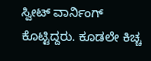ಸ್ವೀಟ್ ವಾರ್ನಿಂಗ್ ಕೊಟ್ಟಿದ್ದರು. ಕೂಡಲೇ ಕಿಚ್ಚ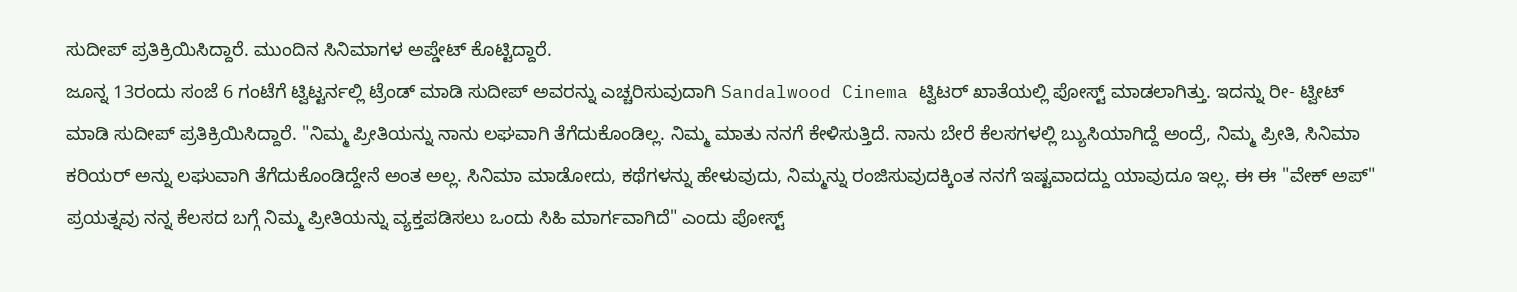ಸುದೀಪ್ ಪ್ರತಿಕ್ರಿಯಿಸಿದ್ದಾರೆ. ಮುಂದಿನ ಸಿನಿಮಾಗಳ ಅಪ್ಡೇಟ್ ಕೊಟ್ಟಿದ್ದಾರೆ.
ಜೂನ್ನ 13ರಂದು ಸಂಜೆ 6 ಗಂಟೆಗೆ ಟ್ವಿಟ್ಟರ್ನಲ್ಲಿ ಟ್ರೆಂಡ್ ಮಾಡಿ ಸುದೀಪ್ ಅವರನ್ನು ಎಚ್ಚರಿಸುವುದಾಗಿ Sandalwood Cinema ಟ್ವಿಟರ್ ಖಾತೆಯಲ್ಲಿ ಪೋಸ್ಟ್ ಮಾಡಲಾಗಿತ್ತು. ಇದನ್ನು ರೀ- ಟ್ವೀಟ್ ಮಾಡಿ ಸುದೀಪ್ ಪ್ರತಿಕ್ರಿಯಿಸಿದ್ದಾರೆ. "ನಿಮ್ಮ ಪ್ರೀತಿಯನ್ನು ನಾನು ಲಘವಾಗಿ ತೆಗೆದುಕೊಂಡಿಲ್ಲ. ನಿಮ್ಮ ಮಾತು ನನಗೆ ಕೇಳಿಸುತ್ತಿದೆ. ನಾನು ಬೇರೆ ಕೆಲಸಗಳಲ್ಲಿ ಬ್ಯುಸಿಯಾಗಿದ್ದೆ ಅಂದ್ರೆ, ನಿಮ್ಮ ಪ್ರೀತಿ, ಸಿನಿಮಾ ಕರಿಯರ್ ಅನ್ನು ಲಘುವಾಗಿ ತೆಗೆದುಕೊಂಡಿದ್ದೇನೆ ಅಂತ ಅಲ್ಲ. ಸಿನಿಮಾ ಮಾಡೋದು, ಕಥೆಗಳನ್ನು ಹೇಳುವುದು, ನಿಮ್ಮನ್ನು ರಂಜಿಸುವುದಕ್ಕಿಂತ ನನಗೆ ಇಷ್ಟವಾದದ್ದು ಯಾವುದೂ ಇಲ್ಲ. ಈ ಈ "ವೇಕ್ ಅಪ್" ಪ್ರಯತ್ನವು ನನ್ನ ಕೆಲಸದ ಬಗ್ಗೆ ನಿಮ್ಮ ಪ್ರೀತಿಯನ್ನು ವ್ಯಕ್ತಪಡಿಸಲು ಒಂದು ಸಿಹಿ ಮಾರ್ಗವಾಗಿದೆ" ಎಂದು ಪೋಸ್ಟ್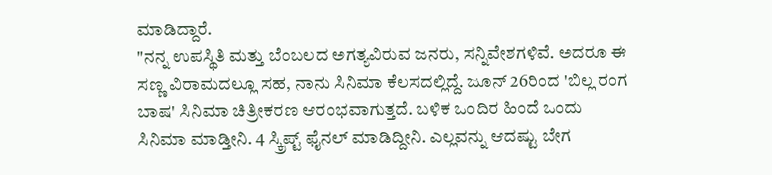ಮಾಡಿದ್ದಾರೆ.
"ನನ್ನ ಉಪಸ್ಥಿತಿ ಮತ್ತು ಬೆಂಬಲದ ಅಗತ್ಯವಿರುವ ಜನರು, ಸನ್ನಿವೇಶಗಳಿವೆ. ಅದರೂ ಈ ಸಣ್ಣ ವಿರಾಮದಲ್ಲೂ ಸಹ, ನಾನು ಸಿನಿಮಾ ಕೆಲಸದಲ್ಲಿದ್ದೆ. ಜೂನ್ 26ರಿಂದ 'ಬಿಲ್ಲ ರಂಗ ಬಾಷ' ಸಿನಿಮಾ ಚಿತ್ರೀಕರಣ ಆರಂಭವಾಗುತ್ತದೆ. ಬಳಿಕ ಒಂದಿರ ಹಿಂದೆ ಒಂದು ಸಿನಿಮಾ ಮಾಡ್ತೀನಿ. 4 ಸ್ಕ್ರಿಪ್ಟ್ ಫೈನಲ್ ಮಾಡಿದ್ದೀನಿ. ಎಲ್ಲವನ್ನು ಆದಷ್ಟು ಬೇಗ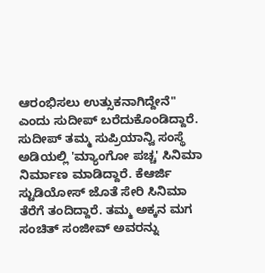ಆರಂಭಿಸಲು ಉತ್ಸುಕನಾಗಿದ್ದೇನೆ" ಎಂದು ಸುದೀಪ್ ಬರೆದುಕೊಂಡಿದ್ದಾರೆ.
ಸುದೀಪ್ ತಮ್ಮ ಸುಪ್ರಿಯಾನ್ವಿ ಸಂಸ್ಥೆ ಅಡಿಯಲ್ಲಿ 'ಮ್ಯಾಂಗೋ ಪಚ್ಚ' ಸಿನಿಮಾ ನಿರ್ಮಾಣ ಮಾಡಿದ್ದಾರೆ. ಕೆಆರ್ಜಿ ಸ್ಟುಡಿಯೋಸ್ ಜೊತೆ ಸೇರಿ ಸಿನಿಮಾ ತೆರೆಗೆ ತಂದಿದ್ದಾರೆ. ತಮ್ಮ ಅಕ್ಕನ ಮಗ ಸಂಚಿತ್ ಸಂಜೀವ್ ಅವರನ್ನು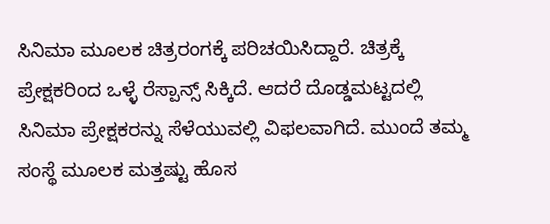ಸಿನಿಮಾ ಮೂಲಕ ಚಿತ್ರರಂಗಕ್ಕೆ ಪರಿಚಯಿಸಿದ್ದಾರೆ. ಚಿತ್ರಕ್ಕೆ ಪ್ರೇಕ್ಷಕರಿಂದ ಒಳ್ಳೆ ರೆಸ್ಪಾನ್ಸ್ ಸಿಕ್ಕಿದೆ. ಆದರೆ ದೊಡ್ಡಮಟ್ಟದಲ್ಲಿ ಸಿನಿಮಾ ಪ್ರೇಕ್ಷಕರನ್ನು ಸೆಳೆಯುವಲ್ಲಿ ವಿಫಲವಾಗಿದೆ. ಮುಂದೆ ತಮ್ಮ ಸಂಸ್ಥೆ ಮೂಲಕ ಮತ್ತಷ್ಟು ಹೊಸ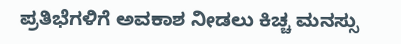ಪ್ರತಿಭೆಗಳಿಗೆ ಅವಕಾಶ ನೀಡಲು ಕಿಚ್ಚ ಮನಸ್ಸು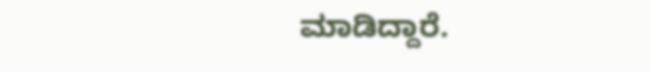ಮಾಡಿದ್ದಾರೆ.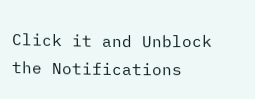Click it and Unblock the Notifications